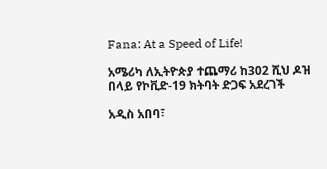Fana: At a Speed of Life!

አሜሪካ ለኢትዮጵያ ተጨማሪ ከ302 ሺህ ዶዝ በላይ የኮቪድ-19 ክትባት ድጋፍ አደረገች

አዲስ አበባ፣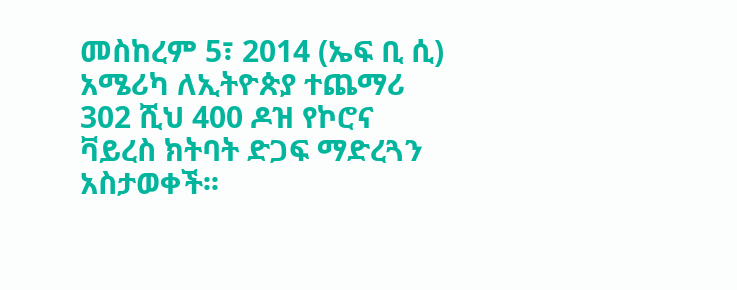መስከረም 5፣ 2014 (ኤፍ ቢ ሲ) አሜሪካ ለኢትዮጵያ ተጨማሪ 302 ሺህ 400 ዶዝ የኮሮና ቫይረስ ክትባት ድጋፍ ማድረጓን አስታወቀች፡፡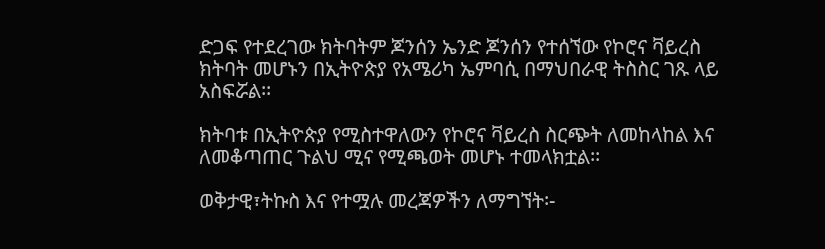ድጋፍ የተደረገው ክትባትም ጆንሰን ኤንድ ጆንሰን የተሰኘው የኮሮና ቫይረስ ክትባት መሆኑን በኢትዮጵያ የአሜሪካ ኤምባሲ በማህበራዊ ትስስር ገጹ ላይ አስፍሯል፡፡

ክትባቱ በኢትዮጵያ የሚስተዋለውን የኮሮና ቫይረስ ስርጭት ለመከላከል እና ለመቆጣጠር ጉልህ ሚና የሚጫወት መሆኑ ተመላክቷል፡፡

ወቅታዊ፣ትኩስ እና የተሟሉ መረጃዎችን ለማግኘት፡-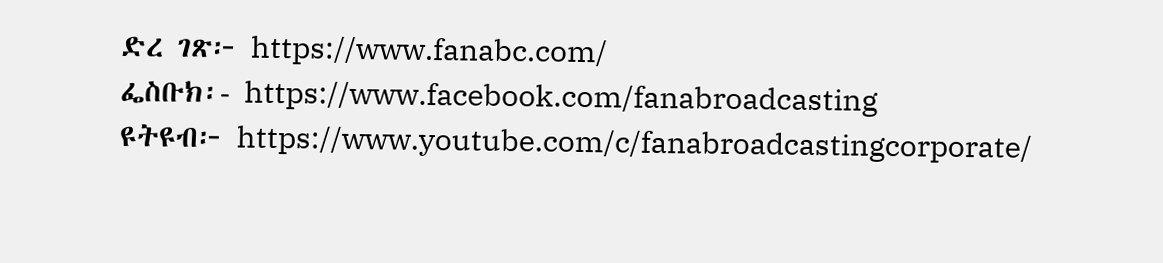ድረ ገጽ፦ https://www.fanabc.com/
ፌስቡክ፡- https://www.facebook.com/fanabroadcasting
ዩትዩብ፦ https://www.youtube.com/c/fanabroadcastingcorporate/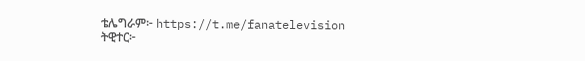ቴሌግራም፦ https://t.me/fanatelevision
ትዊተር፦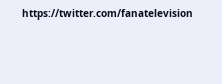https://twitter.com/fanatelevision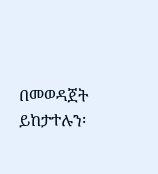በመወዳጀት ይከታተሉን፡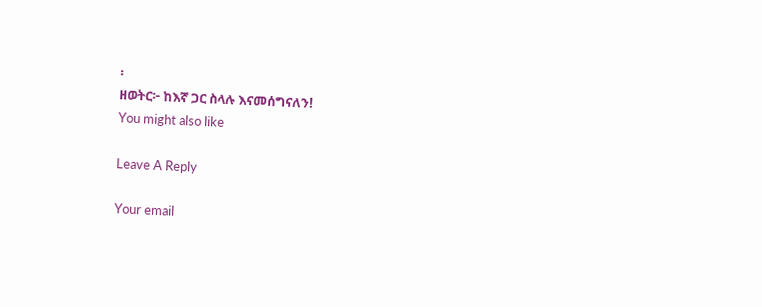፡
ዘወትር፦ ከእኛ ጋር ስላሉ እናመሰግናለን!
You might also like

Leave A Reply

Your email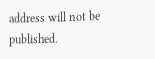address will not be published.